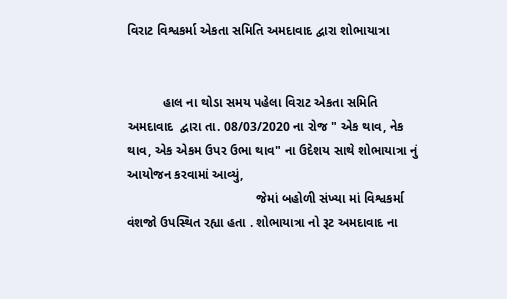વિરાટ વિશ્વકર્મા એકતા સમિતિ અમદાવાદ દ્વારા શોભાયાત્રા


          હાલ ના થોડા સમય પહેલા વિરાટ એકતા સમિતિ  અમદાવાદ  દ્વારા તા. 08/03/2020 ના રોજ " એક થાવ, નેક થાવ, એક એકમ ઉપર ઉભા થાવ" ના ઉદેશય સાથે શોભાયાત્રા નું આયોજન કરવામાં આવ્યું,
                                    જેમાં બહોળી સંખ્યા માં વિશ્વકર્મા વંશજો ઉપસ્થિત રહ્યા હતા . શોભાયાત્રા નો રૂટ અમદાવાદ ના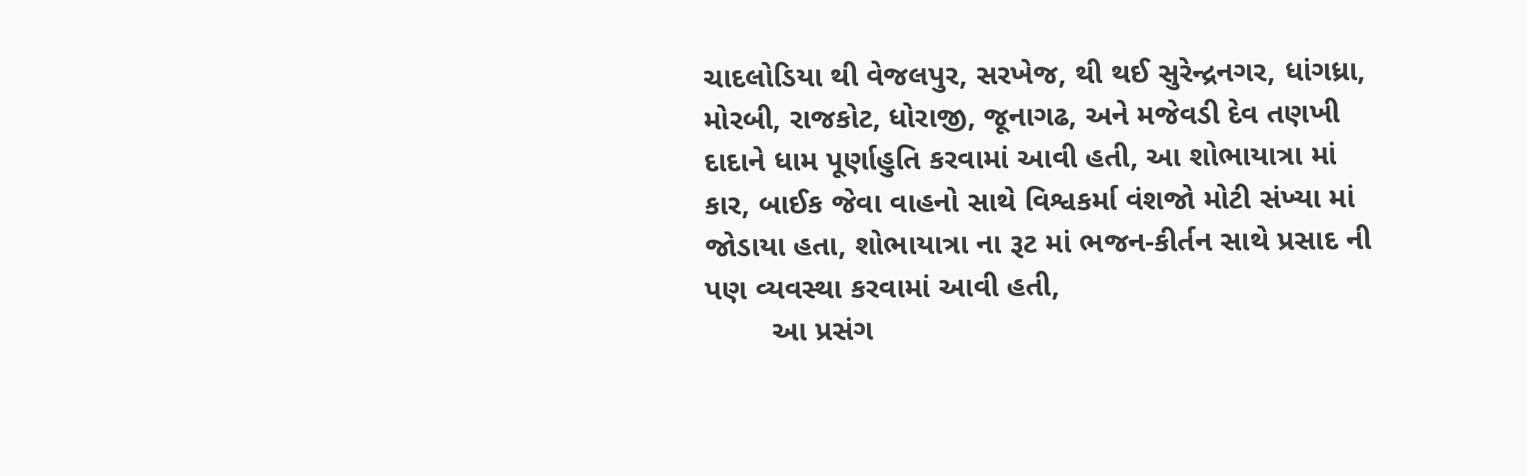ચાદલોડિયા થી વેજલપુર, સરખેજ, થી થઈ સુરેન્દ્રનગર, ધાંગધ્રા, મોરબી, રાજકોટ, ધોરાજી, જૂનાગઢ, અને મજેવડી દેવ તણખી દાદાને ધામ પૂર્ણાહુતિ કરવામાં આવી હતી, આ શોભાયાત્રા માં કાર, બાઈક જેવા વાહનો સાથે વિશ્વકર્મા વંશજો મોટી સંખ્યા માં જોડાયા હતા, શોભાયાત્રા ના રૂટ માં ભજન-કીર્તન સાથે પ્રસાદ ની પણ વ્યવસ્થા કરવામાં આવી હતી,
        આ પ્રસંગ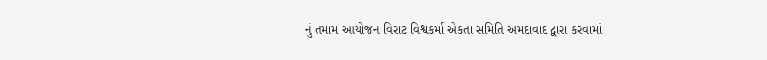નું તમામ આયોજન વિરાટ વિશ્વકર્મા એકતા સમિતિ અમદાવાદ દ્વારા કરવામાં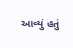આવ્યું હતું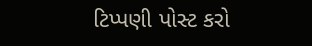ટિપ્પણી પોસ્ટ કરો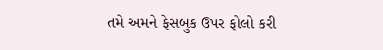તમે અમને ફેસબુક ઉપર ફોલો કરી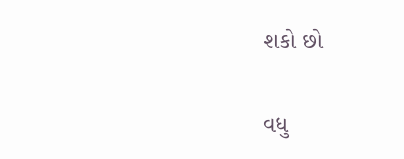શકો છો

વધુ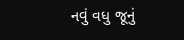નવું વધુ જૂનું